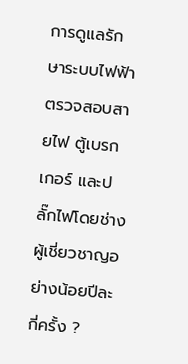การดูแลรักษาระบบไฟฟ้า ตรวจสอบสายไฟ ตู้เบรกเกอร์ และปลั๊กไฟโดยช่างผู้เชี่ยวชาญอย่างน้อยปีละกี่ครั้ง ?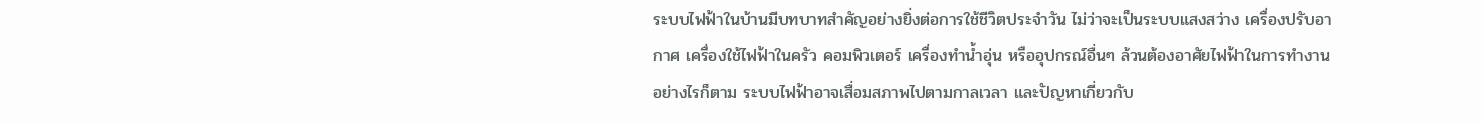ระบบไฟฟ้าในบ้านมีบทบาทสำคัญอย่างยิ่งต่อการใช้ชีวิตประจำวัน ไม่ว่าจะเป็นระบบแสงสว่าง เครื่องปรับอากาศ เครื่องใช้ไฟฟ้าในครัว คอมพิวเตอร์ เครื่องทำน้ำอุ่น หรืออุปกรณ์อื่นๆ ล้วนต้องอาศัยไฟฟ้าในการทำงาน อย่างไรก็ตาม ระบบไฟฟ้าอาจเสื่อมสภาพไปตามกาลเวลา และปัญหาเกี่ยวกับ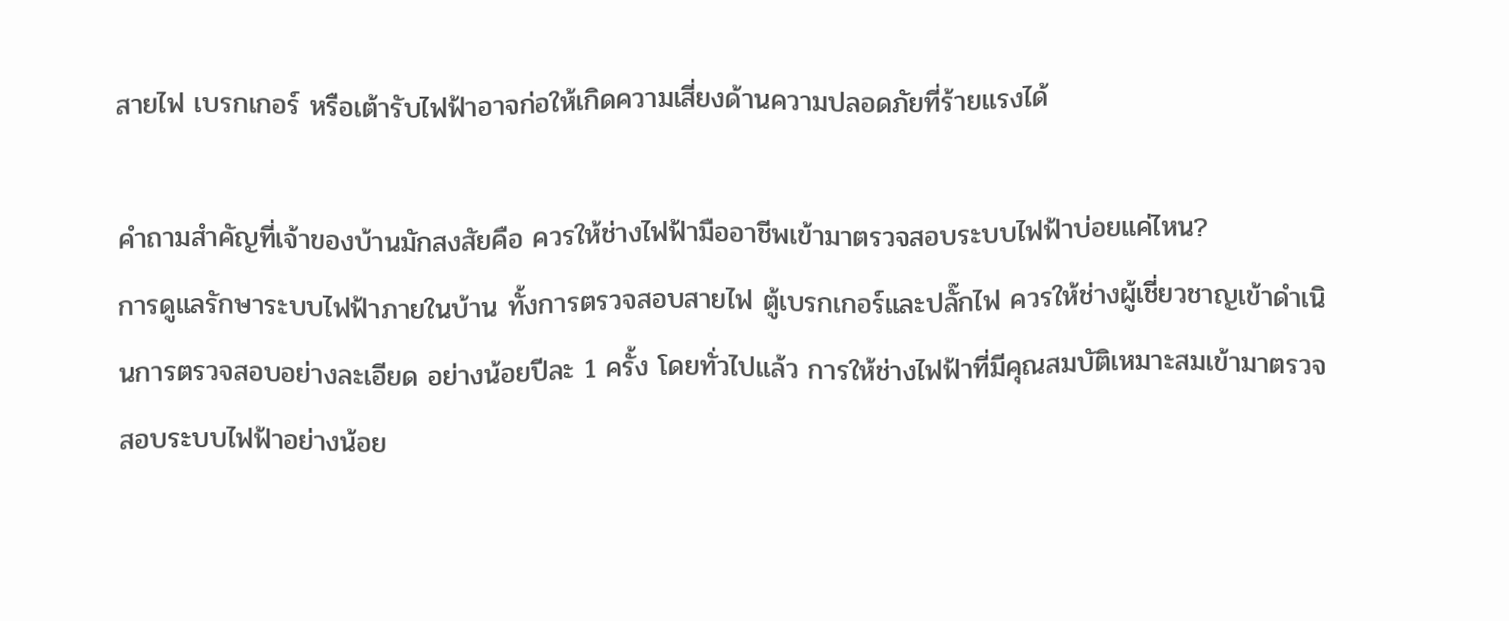สายไฟ เบรกเกอร์ หรือเต้ารับไฟฟ้าอาจก่อให้เกิดความเสี่ยงด้านความปลอดภัยที่ร้ายแรงได้

คำถามสำคัญที่เจ้าของบ้านมักสงสัยคือ ควรให้ช่างไฟฟ้ามืออาชีพเข้ามาตรวจสอบระบบไฟฟ้าบ่อยแค่ไหน?
การดูแลรักษาระบบไฟฟ้าภายในบ้าน ทั้งการตรวจสอบสายไฟ ตู้เบรกเกอร์และปลั๊กไฟ ควรให้ช่างผู้เชี่ยวชาญเข้าดำเนินการตรวจสอบอย่างละเอียด อย่างน้อยปีละ 1 ครั้ง โดยทั่วไปแล้ว การให้ช่างไฟฟ้าที่มีคุณสมบัติเหมาะสมเข้ามาตรวจสอบระบบไฟฟ้าอย่างน้อย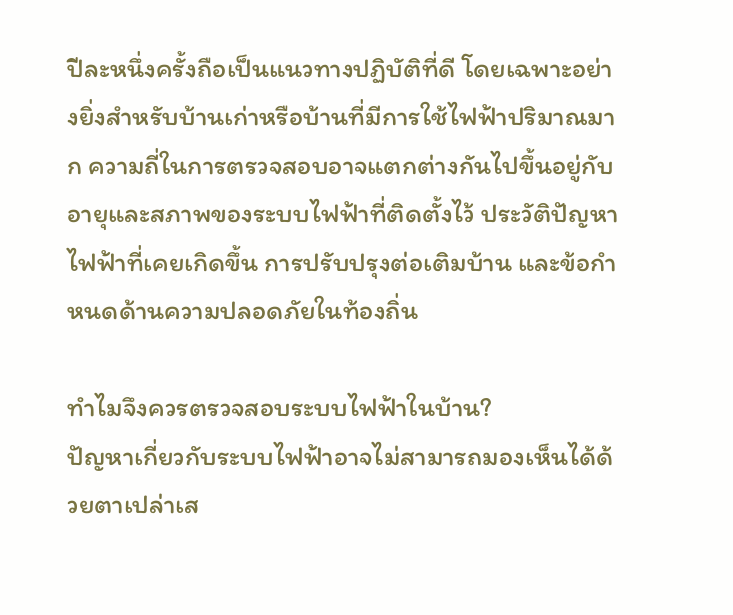ปีละหนึ่งครั้งถือเป็นแนวทางปฏิบัติที่ดี โดยเฉพาะอย่างยิ่งสำหรับบ้านเก่าหรือบ้านที่มีการใช้ไฟฟ้าปริมาณมาก ความถี่ในการตรวจสอบอาจแตกต่างกันไปขึ้นอยู่กับอายุและสภาพของระบบไฟฟ้าที่ติดตั้งไว้ ประวัติปัญหาไฟฟ้าที่เคยเกิดขึ้น การปรับปรุงต่อเติมบ้าน และข้อกำหนดด้านความปลอดภัยในท้องถิ่น

ทำไมจึงควรตรวจสอบระบบไฟฟ้าในบ้าน?
ปัญหาเกี่ยวกับระบบไฟฟ้าอาจไม่สามารถมองเห็นได้ด้วยตาเปล่าเส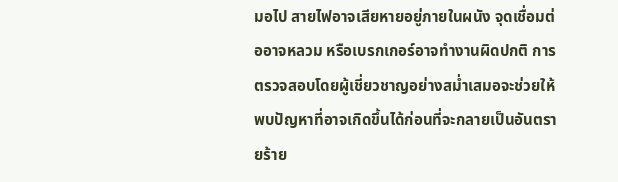มอไป สายไฟอาจเสียหายอยู่ภายในผนัง จุดเชื่อมต่ออาจหลวม หรือเบรกเกอร์อาจทำงานผิดปกติ การตรวจสอบโดยผู้เชี่ยวชาญอย่างสม่ำเสมอจะช่วยให้พบปัญหาที่อาจเกิดขึ้นได้ก่อนที่จะกลายเป็นอันตรายร้าย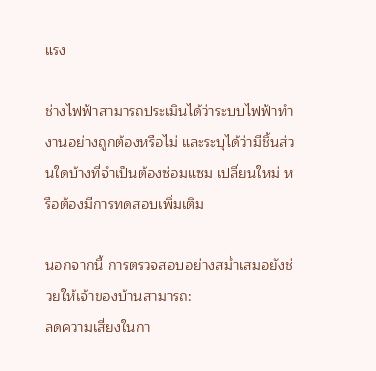แรง

ช่างไฟฟ้าสามารถประเมินได้ว่าระบบไฟฟ้าทำงานอย่างถูกต้องหรือไม่ และระบุได้ว่ามีชิ้นส่วนใดบ้างที่จำเป็นต้องซ่อมแซม เปลี่ยนใหม่ หรือต้องมีการทดสอบเพิ่มเติม

นอกจากนี้ การตรวจสอบอย่างสม่ำเสมอยังช่วยให้เจ้าของบ้านสามารถ:
ลดความเสี่ยงในกา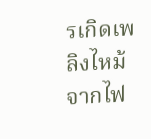รเกิดเพลิงไหม้จากไฟ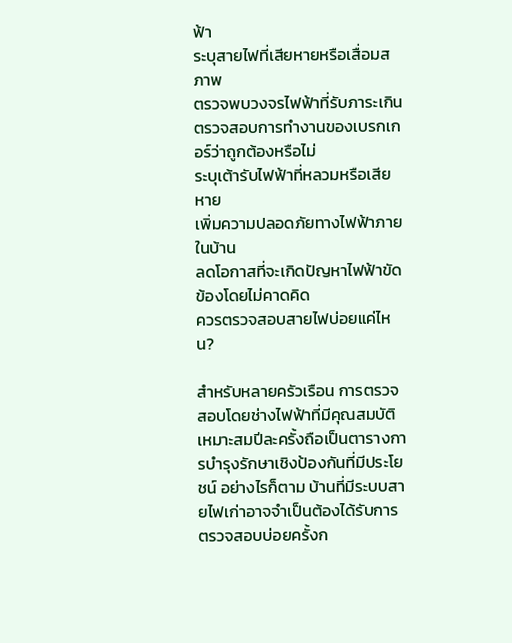ฟ้า
ระบุสายไฟที่เสียหายหรือเสื่อมสภาพ
ตรวจพบวงจรไฟฟ้าที่รับภาระเกิน
ตรวจสอบการทำงานของเบรกเกอร์ว่าถูกต้องหรือไม่
ระบุเต้ารับไฟฟ้าที่หลวมหรือเสียหาย
เพิ่มความปลอดภัยทางไฟฟ้าภายในบ้าน
ลดโอกาสที่จะเกิดปัญหาไฟฟ้าขัดข้องโดยไม่คาดคิด
ควรตรวจสอบสายไฟบ่อยแค่ไหน?

สำหรับหลายครัวเรือน การตรวจสอบโดยช่างไฟฟ้าที่มีคุณสมบัติเหมาะสมปีละครั้งถือเป็นตารางการบำรุงรักษาเชิงป้องกันที่มีประโยชน์ อย่างไรก็ตาม บ้านที่มีระบบสายไฟเก่าอาจจำเป็นต้องได้รับการตรวจสอบบ่อยครั้งก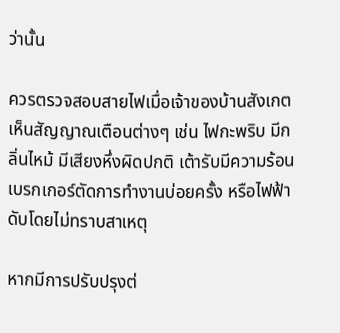ว่านั้น

ควรตรวจสอบสายไฟเมื่อเจ้าของบ้านสังเกตเห็นสัญญาณเตือนต่างๆ เช่น ไฟกะพริบ มีกลิ่นไหม้ มีเสียงหึ่งผิดปกติ เต้ารับมีความร้อน เบรกเกอร์ตัดการทำงานบ่อยครั้ง หรือไฟฟ้าดับโดยไม่ทราบสาเหตุ

หากมีการปรับปรุงต่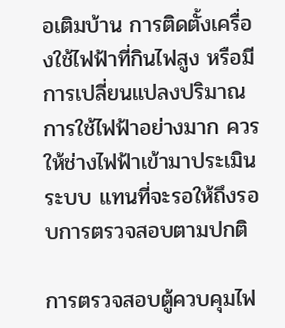อเติมบ้าน การติดตั้งเครื่องใช้ไฟฟ้าที่กินไฟสูง หรือมีการเปลี่ยนแปลงปริมาณการใช้ไฟฟ้าอย่างมาก ควรให้ช่างไฟฟ้าเข้ามาประเมินระบบ แทนที่จะรอให้ถึงรอบการตรวจสอบตามปกติ

การตรวจสอบตู้ควบคุมไฟ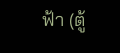ฟ้า (ตู้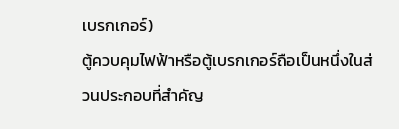เบรกเกอร์)
ตู้ควบคุมไฟฟ้าหรือตู้เบรกเกอร์ถือเป็นหนึ่งในส่วนประกอบที่สำคัญ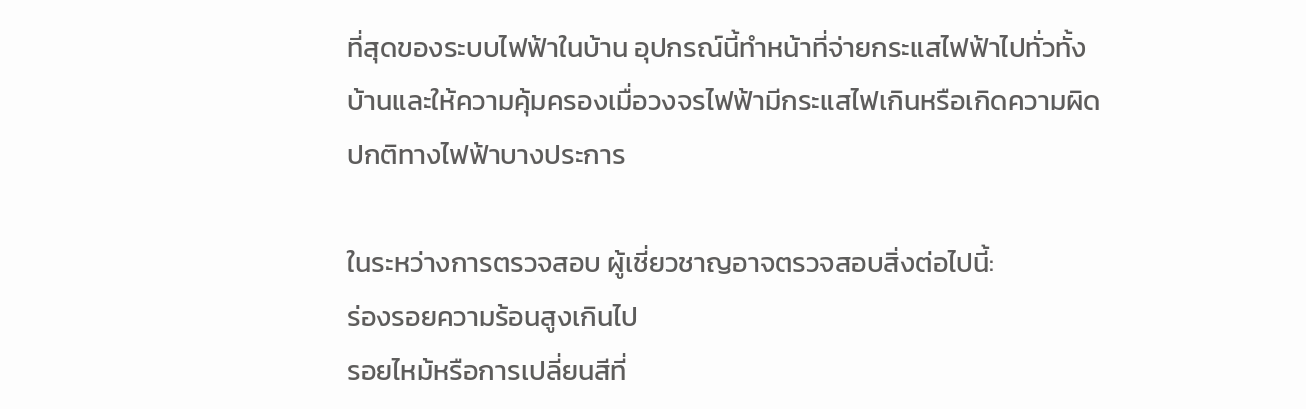ที่สุดของระบบไฟฟ้าในบ้าน อุปกรณ์นี้ทำหน้าที่จ่ายกระแสไฟฟ้าไปทั่วทั้งบ้านและให้ความคุ้มครองเมื่อวงจรไฟฟ้ามีกระแสไฟเกินหรือเกิดความผิดปกติทางไฟฟ้าบางประการ

ในระหว่างการตรวจสอบ ผู้เชี่ยวชาญอาจตรวจสอบสิ่งต่อไปนี้:
ร่องรอยความร้อนสูงเกินไป
รอยไหม้หรือการเปลี่ยนสีที่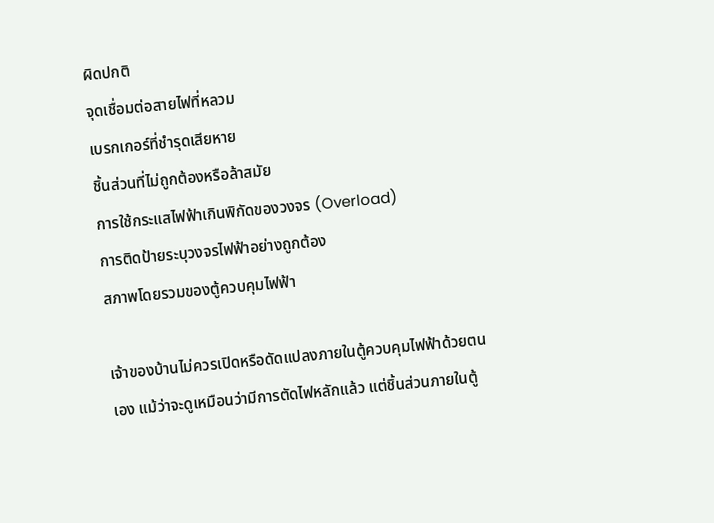ผิดปกติ
จุดเชื่อมต่อสายไฟที่หลวม
เบรกเกอร์ที่ชำรุดเสียหาย
ชิ้นส่วนที่ไม่ถูกต้องหรือล้าสมัย
การใช้กระแสไฟฟ้าเกินพิกัดของวงจร (Overload)
การติดป้ายระบุวงจรไฟฟ้าอย่างถูกต้อง
สภาพโดยรวมของตู้ควบคุมไฟฟ้า

เจ้าของบ้านไม่ควรเปิดหรือดัดแปลงภายในตู้ควบคุมไฟฟ้าด้วยตนเอง แม้ว่าจะดูเหมือนว่ามีการตัดไฟหลักแล้ว แต่ชิ้นส่วนภายในตู้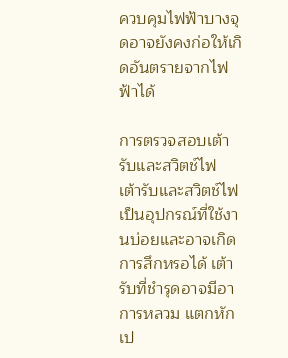ควบคุมไฟฟ้าบางจุดอาจยังคงก่อให้เกิดอันตรายจากไฟฟ้าได้

การตรวจสอบเต้ารับและสวิตช์ไฟ
เต้ารับและสวิตช์ไฟเป็นอุปกรณ์ที่ใช้งานบ่อยและอาจเกิดการสึกหรอได้ เต้ารับที่ชำรุดอาจมีอาการหลวม แตกหัก เป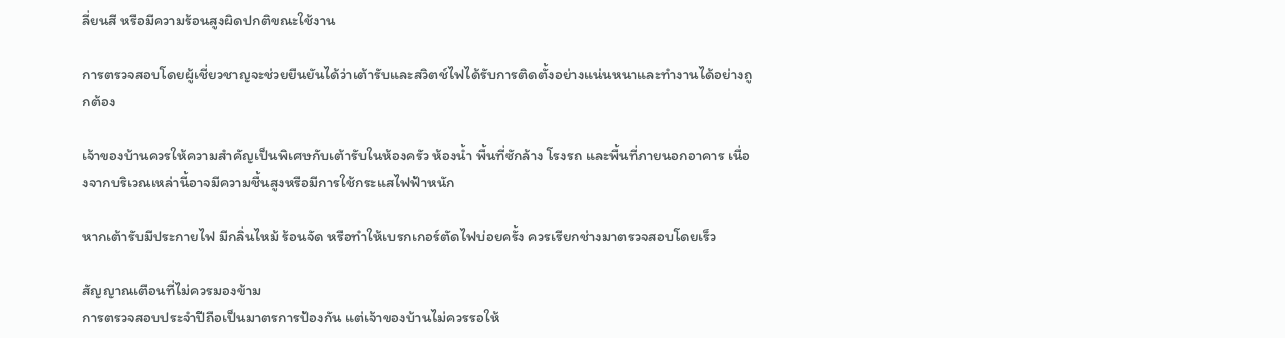ลี่ยนสี หรือมีความร้อนสูงผิดปกติขณะใช้งาน

การตรวจสอบโดยผู้เชี่ยวชาญจะช่วยยืนยันได้ว่าเต้ารับและสวิตช์ไฟได้รับการติดตั้งอย่างแน่นหนาและทำงานได้อย่างถูกต้อง

เจ้าของบ้านควรให้ความสำคัญเป็นพิเศษกับเต้ารับในห้องครัว ห้องน้ำ พื้นที่ซักล้าง โรงรถ และพื้นที่ภายนอกอาคาร เนื่องจากบริเวณเหล่านี้อาจมีความชื้นสูงหรือมีการใช้กระแสไฟฟ้าหนัก

หากเต้ารับมีประกายไฟ มีกลิ่นไหม้ ร้อนจัด หรือทำให้เบรกเกอร์ตัดไฟบ่อยครั้ง ควรเรียกช่างมาตรวจสอบโดยเร็ว

สัญญาณเตือนที่ไม่ควรมองข้าม
การตรวจสอบประจำปีถือเป็นมาตรการป้องกัน แต่เจ้าของบ้านไม่ควรรอให้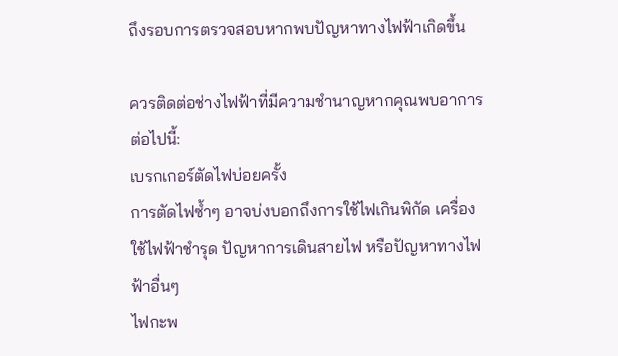ถึงรอบการตรวจสอบหากพบปัญหาทางไฟฟ้าเกิดขึ้น

ควรติดต่อช่างไฟฟ้าที่มีความชำนาญหากคุณพบอาการต่อไปนี้:
เบรกเกอร์ตัดไฟบ่อยครั้ง
การตัดไฟซ้ำๆ อาจบ่งบอกถึงการใช้ไฟเกินพิกัด เครื่องใช้ไฟฟ้าชำรุด ปัญหาการเดินสายไฟ หรือปัญหาทางไฟฟ้าอื่นๆ
ไฟกะพ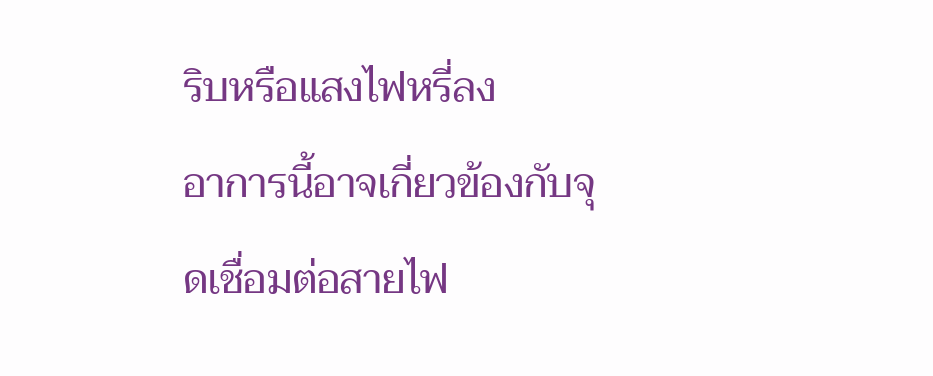ริบหรือแสงไฟหรี่ลง
อาการนี้อาจเกี่ยวข้องกับจุดเชื่อมต่อสายไฟ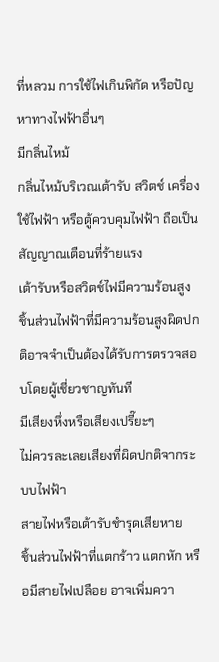ที่หลวม การใช้ไฟเกินพิกัด หรือปัญหาทางไฟฟ้าอื่นๆ
มีกลิ่นไหม้
กลิ่นไหม้บริเวณเต้ารับ สวิตช์ เครื่องใช้ไฟฟ้า หรือตู้ควบคุมไฟฟ้า ถือเป็นสัญญาณเตือนที่ร้ายแรง
เต้ารับหรือสวิตช์ไฟมีความร้อนสูง
ชิ้นส่วนไฟฟ้าที่มีความร้อนสูงผิดปกติอาจจำเป็นต้องได้รับการตรวจสอบโดยผู้เชี่ยวชาญทันที
มีเสียงหึ่งหรือเสียงเปรี๊ยะๆ
ไม่ควรละเลยเสียงที่ผิดปกติจากระบบไฟฟ้า
สายไฟหรือเต้ารับชำรุดเสียหาย
ชิ้นส่วนไฟฟ้าที่แตกร้าว แตกหัก หรือมีสายไฟเปลือย อาจเพิ่มควา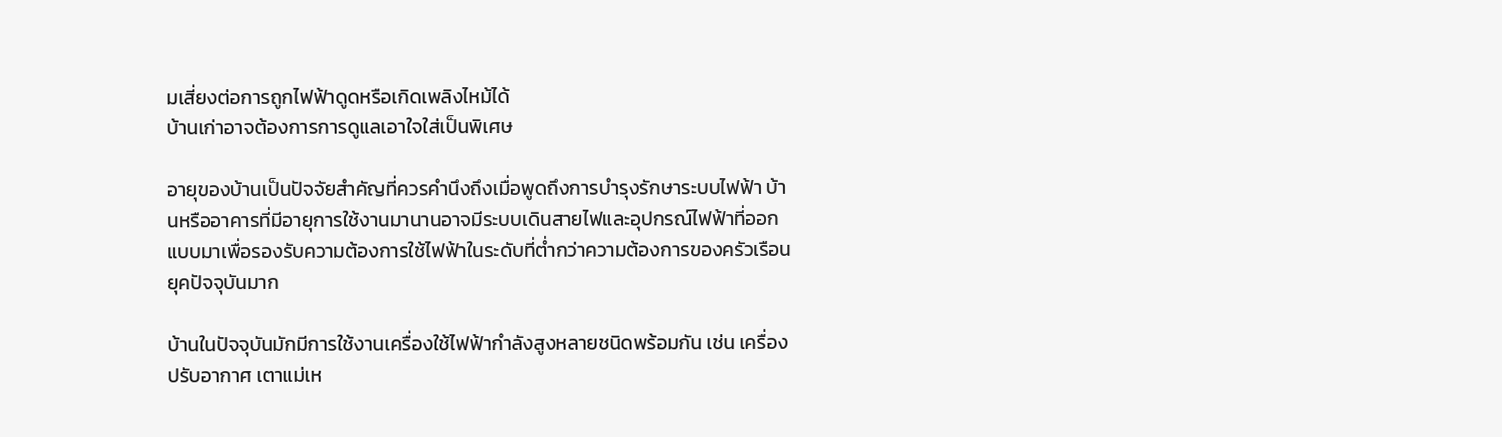มเสี่ยงต่อการถูกไฟฟ้าดูดหรือเกิดเพลิงไหม้ได้
บ้านเก่าอาจต้องการการดูแลเอาใจใส่เป็นพิเศษ

อายุของบ้านเป็นปัจจัยสำคัญที่ควรคำนึงถึงเมื่อพูดถึงการบำรุงรักษาระบบไฟฟ้า บ้านหรืออาคารที่มีอายุการใช้งานมานานอาจมีระบบเดินสายไฟและอุปกรณ์ไฟฟ้าที่ออกแบบมาเพื่อรองรับความต้องการใช้ไฟฟ้าในระดับที่ต่ำกว่าความต้องการของครัวเรือนยุคปัจจุบันมาก

บ้านในปัจจุบันมักมีการใช้งานเครื่องใช้ไฟฟ้ากำลังสูงหลายชนิดพร้อมกัน เช่น เครื่องปรับอากาศ เตาแม่เห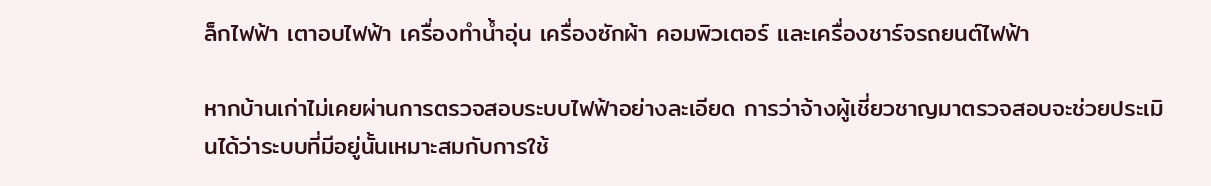ล็กไฟฟ้า เตาอบไฟฟ้า เครื่องทำน้ำอุ่น เครื่องซักผ้า คอมพิวเตอร์ และเครื่องชาร์จรถยนต์ไฟฟ้า

หากบ้านเก่าไม่เคยผ่านการตรวจสอบระบบไฟฟ้าอย่างละเอียด การว่าจ้างผู้เชี่ยวชาญมาตรวจสอบจะช่วยประเมินได้ว่าระบบที่มีอยู่นั้นเหมาะสมกับการใช้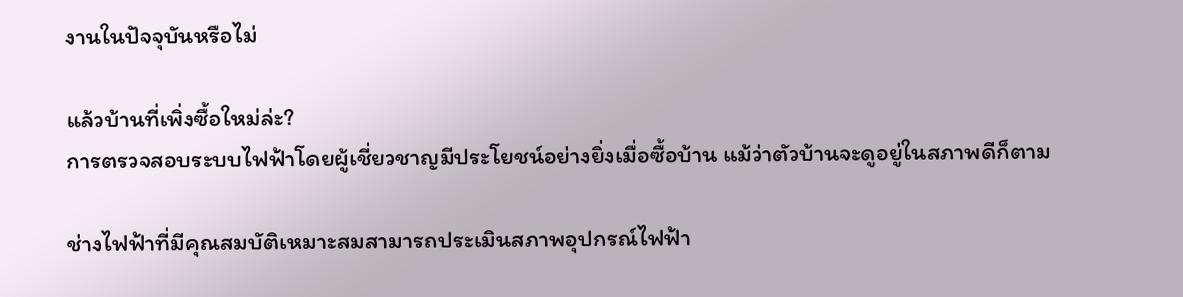งานในปัจจุบันหรือไม่

แล้วบ้านที่เพิ่งซื้อใหม่ล่ะ?
การตรวจสอบระบบไฟฟ้าโดยผู้เชี่ยวชาญมีประโยชน์อย่างยิ่งเมื่อซื้อบ้าน แม้ว่าตัวบ้านจะดูอยู่ในสภาพดีก็ตาม

ช่างไฟฟ้าที่มีคุณสมบัติเหมาะสมสามารถประเมินสภาพอุปกรณ์ไฟฟ้า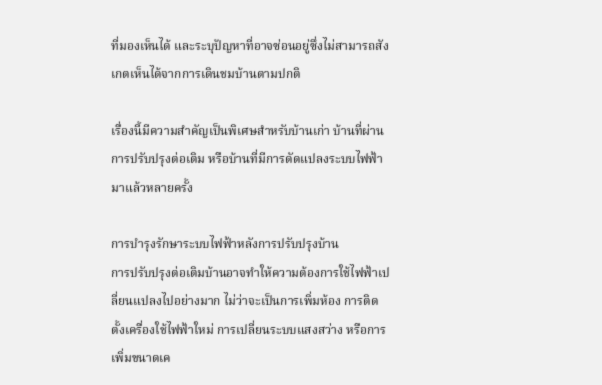ที่มองเห็นได้ และระบุปัญหาที่อาจซ่อนอยู่ซึ่งไม่สามารถสังเกตเห็นได้จากการเดินชมบ้านตามปกติ

เรื่องนี้มีความสำคัญเป็นพิเศษสำหรับบ้านเก่า บ้านที่ผ่านการปรับปรุงต่อเติม หรือบ้านที่มีการดัดแปลงระบบไฟฟ้ามาแล้วหลายครั้ง

การบำรุงรักษาระบบไฟฟ้าหลังการปรับปรุงบ้าน
การปรับปรุงต่อเติมบ้านอาจทำให้ความต้องการใช้ไฟฟ้าเปลี่ยนแปลงไปอย่างมาก ไม่ว่าจะเป็นการเพิ่มห้อง การติดตั้งเครื่องใช้ไฟฟ้าใหม่ การเปลี่ยนระบบแสงสว่าง หรือการเพิ่มขนาดเค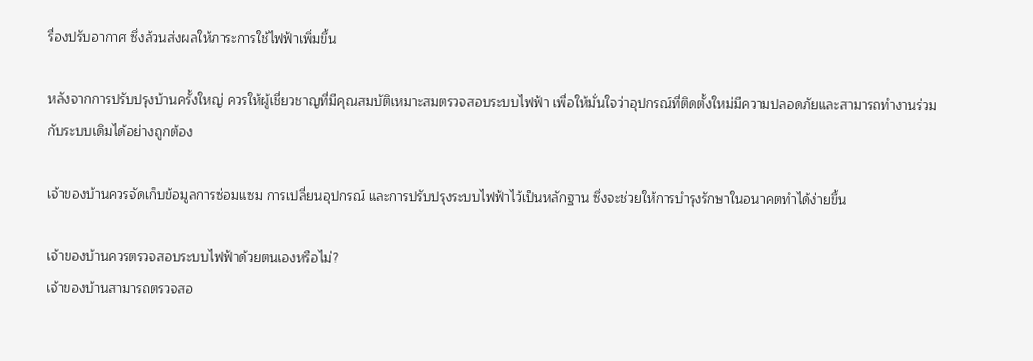รื่องปรับอากาศ ซึ่งล้วนส่งผลให้ภาระการใช้ไฟฟ้าเพิ่มขึ้น

หลังจากการปรับปรุงบ้านครั้งใหญ่ ควรให้ผู้เชี่ยวชาญที่มีคุณสมบัติเหมาะสมตรวจสอบระบบไฟฟ้า เพื่อให้มั่นใจว่าอุปกรณ์ที่ติดตั้งใหม่มีความปลอดภัยและสามารถทำงานร่วมกับระบบเดิมได้อย่างถูกต้อง

เจ้าของบ้านควรจัดเก็บข้อมูลการซ่อมแซม การเปลี่ยนอุปกรณ์ และการปรับปรุงระบบไฟฟ้าไว้เป็นหลักฐาน ซึ่งจะช่วยให้การบำรุงรักษาในอนาคตทำได้ง่ายขึ้น

เจ้าของบ้านควรตรวจสอบระบบไฟฟ้าด้วยตนเองหรือไม่?
เจ้าของบ้านสามารถตรวจสอ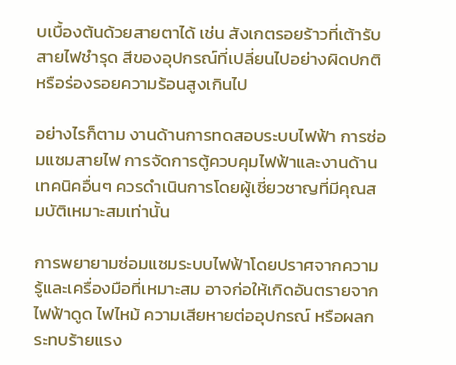บเบื้องต้นด้วยสายตาได้ เช่น สังเกตรอยร้าวที่เต้ารับ สายไฟชำรุด สีของอุปกรณ์ที่เปลี่ยนไปอย่างผิดปกติ หรือร่องรอยความร้อนสูงเกินไป

อย่างไรก็ตาม งานด้านการทดสอบระบบไฟฟ้า การซ่อมแซมสายไฟ การจัดการตู้ควบคุมไฟฟ้าและงานด้านเทคนิคอื่นๆ ควรดำเนินการโดยผู้เชี่ยวชาญที่มีคุณสมบัติเหมาะสมเท่านั้น

การพยายามซ่อมแซมระบบไฟฟ้าโดยปราศจากความรู้และเครื่องมือที่เหมาะสม อาจก่อให้เกิดอันตรายจากไฟฟ้าดูด ไฟไหม้ ความเสียหายต่ออุปกรณ์ หรือผลกระทบร้ายแรง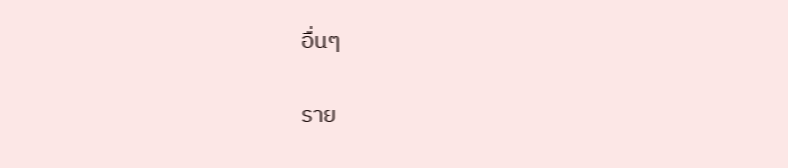อื่นๆ

ราย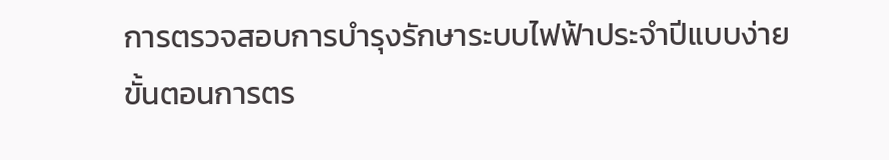การตรวจสอบการบำรุงรักษาระบบไฟฟ้าประจำปีแบบง่าย
ขั้นตอนการตร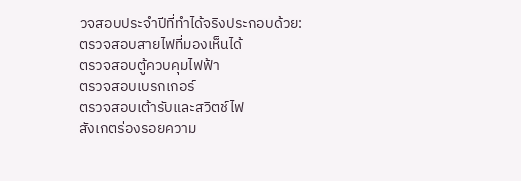วจสอบประจำปีที่ทำได้จริงประกอบด้วย:
ตรวจสอบสายไฟที่มองเห็นได้
ตรวจสอบตู้ควบคุมไฟฟ้า
ตรวจสอบเบรกเกอร์
ตรวจสอบเต้ารับและสวิตช์ไฟ
สังเกตร่องรอยความ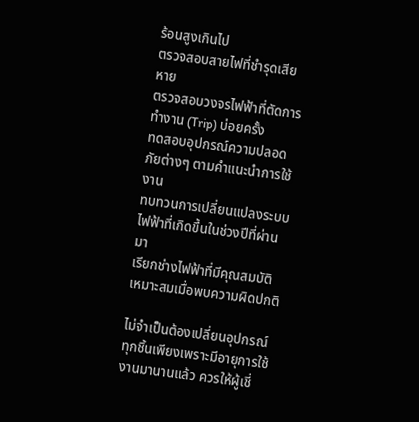ร้อนสูงเกินไป
ตรวจสอบสายไฟที่ชำรุดเสียหาย
ตรวจสอบวงจรไฟฟ้าที่ตัดการทำงาน (Trip) บ่อยครั้ง
ทดสอบอุปกรณ์ความปลอดภัยต่างๆ ตามคำแนะนำการใช้งาน
ทบทวนการเปลี่ยนแปลงระบบไฟฟ้าที่เกิดขึ้นในช่วงปีที่ผ่านมา
เรียกช่างไฟฟ้าที่มีคุณสมบัติเหมาะสมเมื่อพบความผิดปกติ

ไม่จำเป็นต้องเปลี่ยนอุปกรณ์ทุกชิ้นเพียงเพราะมีอายุการใช้งานมานานแล้ว ควรให้ผู้เชี่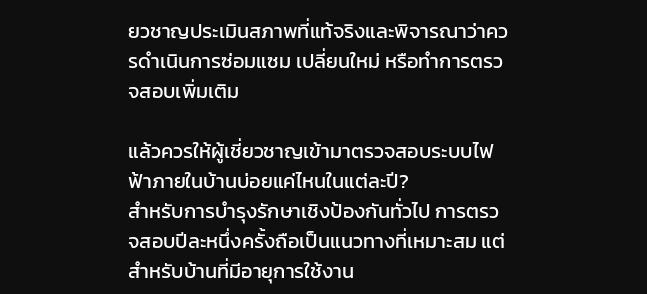ยวชาญประเมินสภาพที่แท้จริงและพิจารณาว่าควรดำเนินการซ่อมแซม เปลี่ยนใหม่ หรือทำการตรวจสอบเพิ่มเติม

แล้วควรให้ผู้เชี่ยวชาญเข้ามาตรวจสอบระบบไฟฟ้าภายในบ้านบ่อยแค่ไหนในแต่ละปี?
สำหรับการบำรุงรักษาเชิงป้องกันทั่วไป การตรวจสอบปีละหนึ่งครั้งถือเป็นแนวทางที่เหมาะสม แต่สำหรับบ้านที่มีอายุการใช้งาน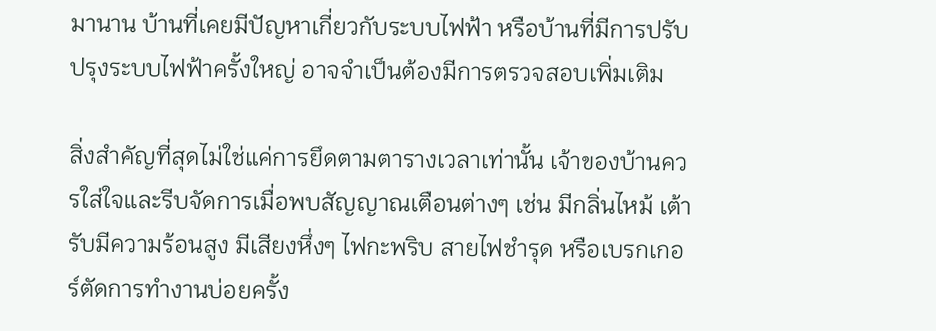มานาน บ้านที่เคยมีปัญหาเกี่ยวกับระบบไฟฟ้า หรือบ้านที่มีการปรับปรุงระบบไฟฟ้าครั้งใหญ่ อาจจำเป็นต้องมีการตรวจสอบเพิ่มเติม

สิ่งสำคัญที่สุดไม่ใช่แค่การยึดตามตารางเวลาเท่านั้น เจ้าของบ้านควรใส่ใจและรีบจัดการเมื่อพบสัญญาณเตือนต่างๆ เช่น มีกลิ่นไหม้ เต้ารับมีความร้อนสูง มีเสียงหึ่งๆ ไฟกะพริบ สายไฟชำรุด หรือเบรกเกอร์ตัดการทำงานบ่อยครั้ง